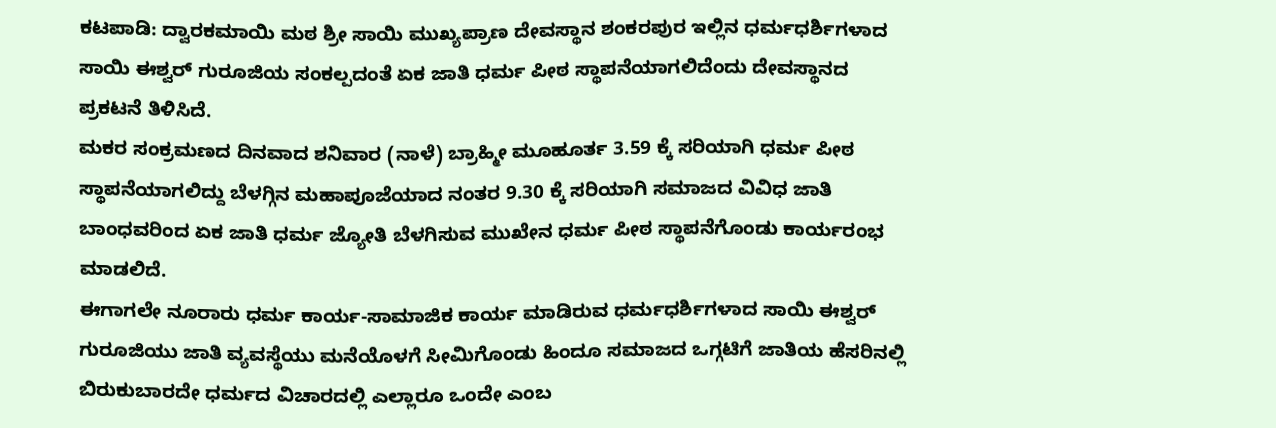ಕಟಪಾಡಿ: ದ್ವಾರಕಮಾಯಿ ಮಠ ಶ್ರೀ ಸಾಯಿ ಮುಖ್ಯಪ್ರಾಣ ದೇವಸ್ಥಾನ ಶಂಕರಪುರ ಇಲ್ಲಿನ ಧರ್ಮಧರ್ಶಿಗಳಾದ ಸಾಯಿ ಈಶ್ವರ್ ಗುರೂಜಿಯ ಸಂಕಲ್ಪದಂತೆ ಏಕ ಜಾತಿ ಧರ್ಮ ಪೀಠ ಸ್ಥಾಪನೆಯಾಗಲಿದೆಂದು ದೇವಸ್ಥಾನದ ಪ್ರಕಟನೆ ತಿಳಿಸಿದೆ.
ಮಕರ ಸಂಕ್ರಮಣದ ದಿನವಾದ ಶನಿವಾರ (ನಾಳೆ) ಬ್ರಾಹ್ಮೀ ಮೂಹೂರ್ತ 3.59 ಕ್ಕೆ ಸರಿಯಾಗಿ ಧರ್ಮ ಪೀಠ ಸ್ಥಾಪನೆಯಾಗಲಿದ್ದು ಬೆಳಗ್ಗಿನ ಮಹಾಪೂಜೆಯಾದ ನಂತರ 9.30 ಕ್ಕೆ ಸರಿಯಾಗಿ ಸಮಾಜದ ವಿವಿಧ ಜಾತಿ ಬಾಂಧವರಿಂದ ಏಕ ಜಾತಿ ಧರ್ಮ ಜ್ಯೋತಿ ಬೆಳಗಿಸುವ ಮುಖೇನ ಧರ್ಮ ಪೀಠ ಸ್ಥಾಪನೆಗೊಂಡು ಕಾರ್ಯರಂಭ ಮಾಡಲಿದೆ.
ಈಗಾಗಲೇ ನೂರಾರು ಧರ್ಮ ಕಾರ್ಯ-ಸಾಮಾಜಿಕ ಕಾರ್ಯ ಮಾಡಿರುವ ಧರ್ಮಧರ್ಶಿಗಳಾದ ಸಾಯಿ ಈಶ್ವರ್ ಗುರೂಜಿಯು ಜಾತಿ ವ್ಯವಸ್ಥೆಯು ಮನೆಯೊಳಗೆ ಸೀಮಿಗೊಂಡು ಹಿಂದೂ ಸಮಾಜದ ಒಗ್ಗಟಿಗೆ ಜಾತಿಯ ಹೆಸರಿನಲ್ಲಿ ಬಿರುಕುಬಾರದೇ ಧರ್ಮದ ವಿಚಾರದಲ್ಲಿ ಎಲ್ಲಾರೂ ಒಂದೇ ಎಂಬ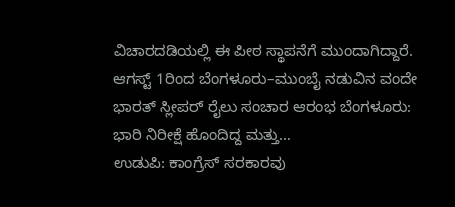ವಿಚಾರದಡಿಯಲ್ಲಿ ಈ ಪೀಠ ಸ್ಥಾಪನೆಗೆ ಮುಂದಾಗಿದ್ದಾರೆ.
ಆಗಸ್ಟ್ 1ರಿಂದ ಬೆಂಗಳೂರು–ಮುಂಬೈ ನಡುವಿನ ವಂದೇ ಭಾರತ್ ಸ್ಲೀಪರ್ ರೈಲು ಸಂಚಾರ ಆರಂಭ ಬೆಂಗಳೂರು: ಭಾರಿ ನಿರೀಕ್ಷೆ ಹೊಂದಿದ್ದ ಮತ್ತು…
ಉಡುಪಿ: ಕಾಂಗ್ರೆಸ್ ಸರಕಾರವು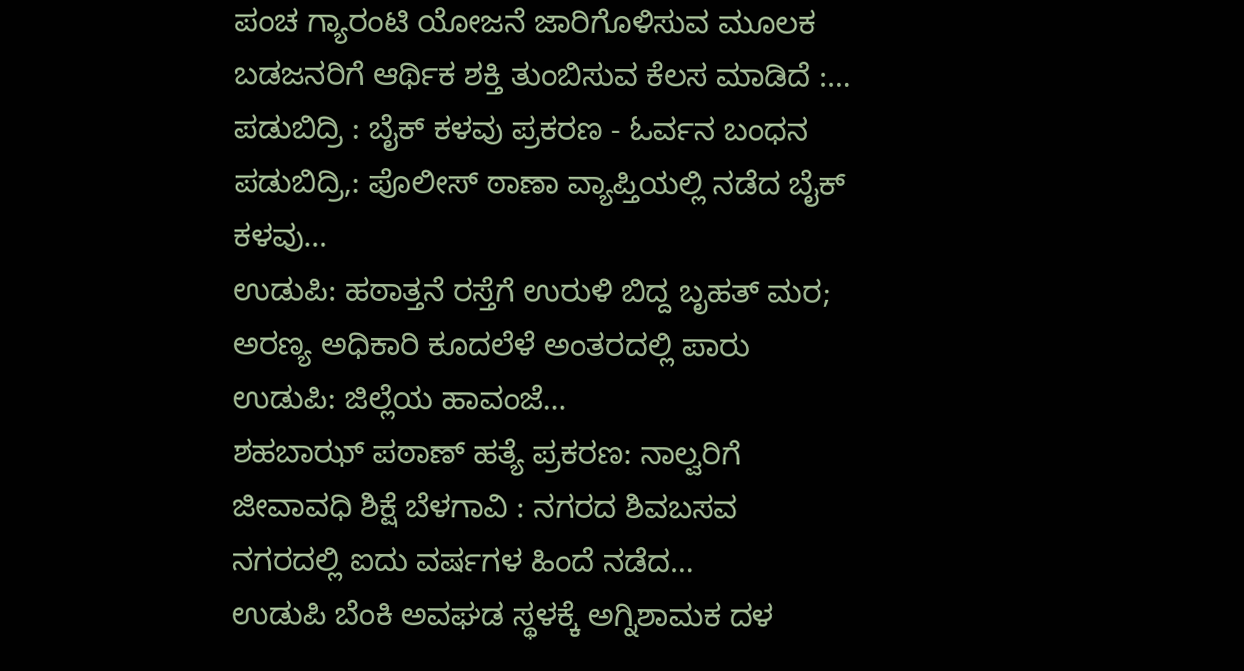ಪಂಚ ಗ್ಯಾರಂಟಿ ಯೋಜನೆ ಜಾರಿಗೊಳಿಸುವ ಮೂಲಕ ಬಡಜನರಿಗೆ ಆರ್ಥಿಕ ಶಕ್ತಿ ತುಂಬಿಸುವ ಕೆಲಸ ಮಾಡಿದೆ :…
ಪಡುಬಿದ್ರಿ : ಬೈಕ್ ಕಳವು ಪ್ರಕರಣ - ಓರ್ವನ ಬಂಧನ ಪಡುಬಿದ್ರಿ,: ಪೊಲೀಸ್ ಠಾಣಾ ವ್ಯಾಪ್ತಿಯಲ್ಲಿ ನಡೆದ ಬೈಕ್ ಕಳವು…
ಉಡುಪಿ: ಹಠಾತ್ತನೆ ರಸ್ತೆಗೆ ಉರುಳಿ ಬಿದ್ದ ಬೃಹತ್ ಮರ; ಅರಣ್ಯ ಅಧಿಕಾರಿ ಕೂದಲೆಳೆ ಅಂತರದಲ್ಲಿ ಪಾರು ಉಡುಪಿ: ಜಿಲ್ಲೆಯ ಹಾವಂಜೆ…
ಶಹಬಾಝ್ ಪಠಾಣ್ ಹತ್ಯೆ ಪ್ರಕರಣ: ನಾಲ್ವರಿಗೆ ಜೀವಾವಧಿ ಶಿಕ್ಷೆ ಬೆಳಗಾವಿ : ನಗರದ ಶಿವಬಸವ ನಗರದಲ್ಲಿ ಐದು ವರ್ಷಗಳ ಹಿಂದೆ ನಡೆದ…
ಉಡುಪಿ ಬೆಂಕಿ ಅವಘಡ ಸ್ಥಳಕ್ಕೆ ಅಗ್ನಿಶಾಮಕ ದಳ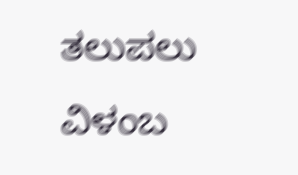ತಲುಪಲು ವಿಳಂಬ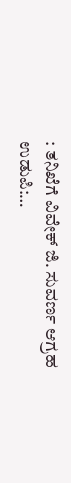: ತನಿಖೆಗೆ ವಿವೇಕ್ ಜಿ. ಸುವರ್ಣ ಆಗ್ರಹ ಉಡುಪಿ:…